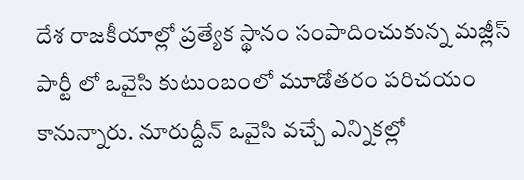దేశ రాజకీయాల్లో ప్రత్యేక స్థానం సంపాదించుకున్న మజ్లీస్ పార్టీ లో ఒవైసి కుటుంబంలో మూడోతరం పరిచయం కానున్నారు. నూరుద్దీన్ ఒవైసి వచ్చే ఎన్నికల్లో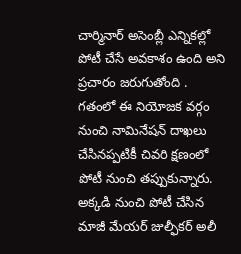చార్మినార్ అసెంబ్లీ ఎన్నికల్లో పోటీ చేసే అవకాశం ఉంది అని ప్రచారం జరుగుతోంది .
గతంలో ఈ నియోజక వర్గం నుంచి నామినేషన్ దాఖలు చేసినప్పటికీ చివరి క్షణంలో పోటీ నుంచి తప్పుకున్నారు.
అక్కడి నుంచి పోటీ చేసిన మాజీ మేయర్ జుల్ఫీకర్ అలీ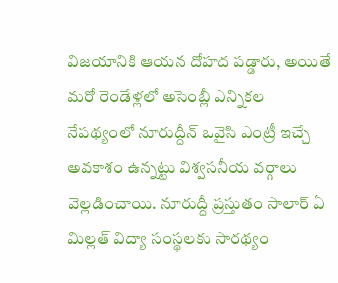విజయానికి ఆయన దోహద పడ్డారు, అయితే మరో రెండేళ్లలో అసెంబ్లీ ఎన్నికల నేపథ్యంలో నూరుద్దీన్ ఒవైసి ఎంట్రీ ఇచ్చే అవకాశం ఉన్నట్టు విశ్వసనీయ వర్గాలు వెల్లడించాయి. నూరుద్దీ ప్రస్తుతం సాలార్ ఏ మిల్లత్ విద్యా సంస్థలకు సారథ్యం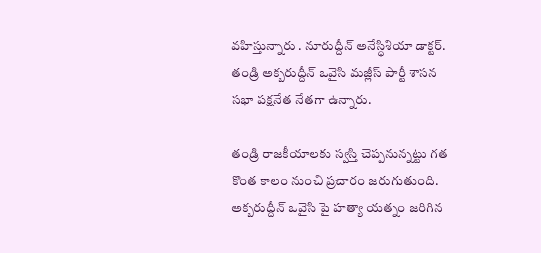వహిస్తున్నారు . నూరుద్దీన్ అనేస్ధిశియా డాక్టర్. తండ్రి అక్బరుద్దీన్ ఒవైసి మజ్లీస్ పార్టీ శాసన సభా పక్షనేత నేతగా ఉన్నారు.

తండ్రి రాజకీయాలకు స్వస్తి చెప్పనున్నట్టు గత కొంత కాలం నుంచి ప్రచారం జరుగుతుంది. అక్బరుద్దీన్ ఒవైసి పై హత్యా యత్నం జరిగిన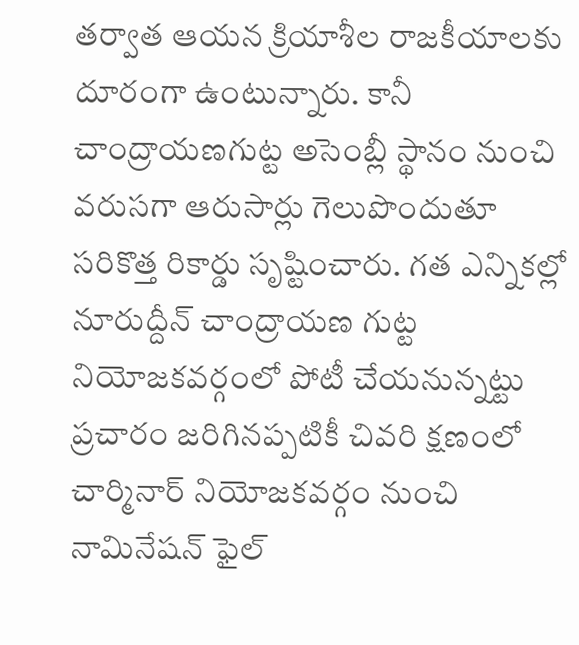తర్వాత ఆయన క్రియాశీల రాజకీయాలకు దూరంగా ఉంటున్నారు. కానీ చాంద్రాయణగుట్ట అసెంబ్లీ స్థానం నుంచి వరుసగా ఆరుసార్లు గెలుపొందుతూ సరికొత్త రికార్డు సృష్టించారు. గత ఎన్నికల్లో నూరుద్దీన్ చాంద్రాయణ గుట్ట నియోజకవర్గంలో పోటీ చేయనున్నట్టు ప్రచారం జరిగినప్పటికీ చివరి క్షణంలో చార్మినార్ నియోజకవర్గం నుంచి నామినేషన్ ఫైల్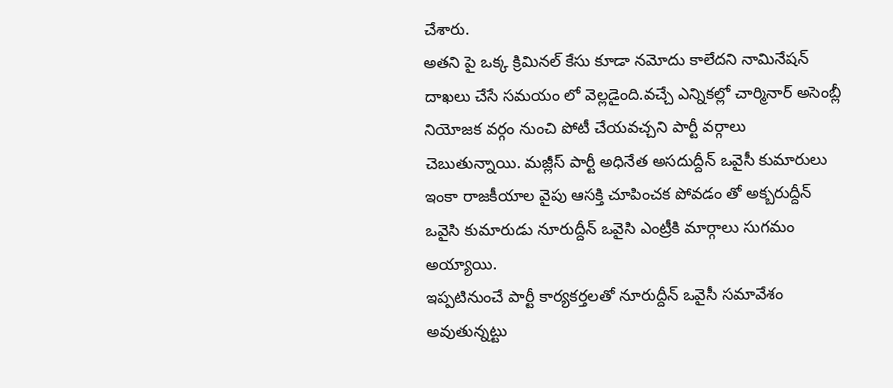చేశారు.
అతని పై ఒక్క క్రిమినల్ కేసు కూడా నమోదు కాలేదని నామినేషన్ దాఖలు చేసే సమయం లో వెల్లడైంది.వచ్చే ఎన్నికల్లో చార్మినార్ అసెంబ్లీ నియోజక వర్గం నుంచి పోటీ చేయవచ్చని పార్టీ వర్గాలు చెబుతున్నాయి. మజ్లీస్ పార్టీ అధినేత అసదుద్దీన్ ఒవైసీ కుమారులు ఇంకా రాజకీయాల వైపు ఆసక్తి చూపించక పోవడం తో అక్బరుద్దీన్ ఒవైసి కుమారుడు నూరుద్దీన్ ఒవైసి ఎంట్రీకి మార్గాలు సుగమం అయ్యాయి.
ఇప్పటినుంచే పార్టీ కార్యకర్తలతో నూరుద్దీన్ ఒవైసీ సమావేశం అవుతున్నట్టు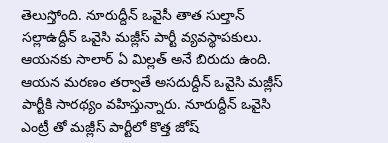తెలుస్తోంది. నూరుద్దీన్ ఒవైసీ తాత సుల్తాన్ సల్లాఉద్దీన్ ఒవైసి మజ్లీస్ పార్టీ వ్యవస్థాపకులు. ఆయనకు సాలార్ ఏ మిల్లత్ అనే బిరుదు ఉంది. ఆయన మరణం తర్వాతే అసదుద్దీన్ ఒవైసి మజ్లీస్ పార్టీకి సారథ్యం వహిస్తున్నారు. నూరుద్దీన్ ఒవైసి ఎంట్రీ తో మజ్లీస్ పార్టీలో కొత్త జోష్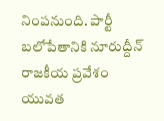నింపనుంది. పార్టీ బలోపేతానికి నూరుద్దీన్ రాజకీయ ప్రవేశం యువత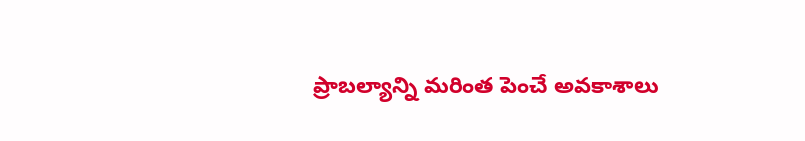ప్రాబల్యాన్ని మరింత పెంచే అవకాశాలు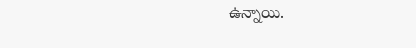ఉన్నాయి.